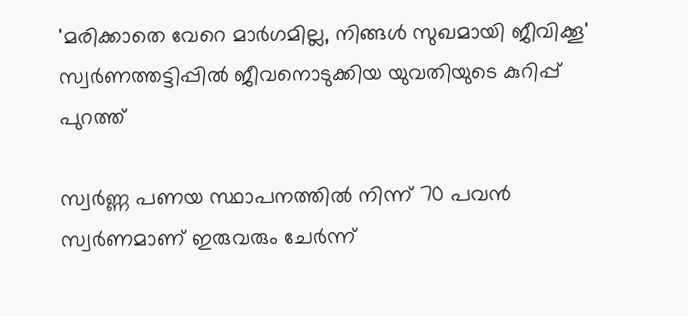'മരിക്കാതെ വേറെ മാര്‍ഗമില്ല, നിങ്ങള്‍ സുഖമായി ജീവിക്കൂ' സ്വര്‍ണത്തട്ടിപ്പില്‍ ജീവനൊടുക്കിയ യുവതിയുടെ കുറിപ്പ് പുറത്ത്

സ്വര്‍ണ്ണ പണയ സ്ഥാപനത്തില്‍ നിന്ന് 70 പവന്‍ സ്വര്‍ണമാണ് ഇരുവരും ചേര്‍ന്ന്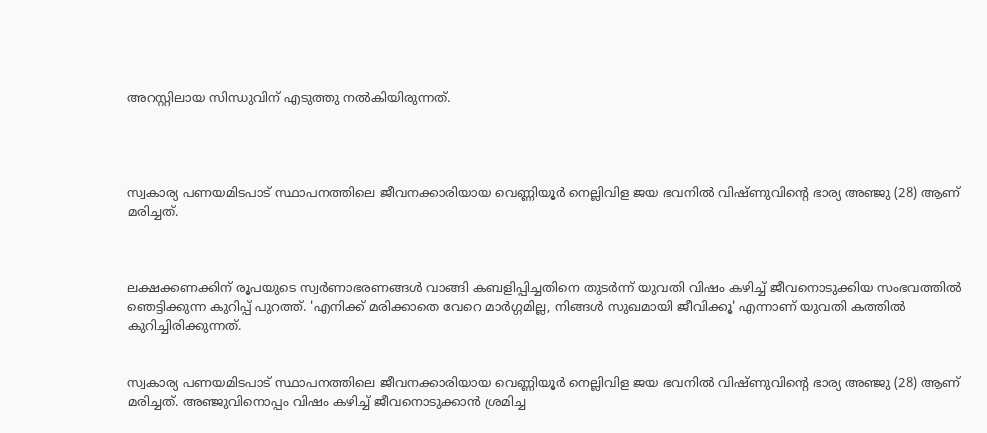അറസ്റ്റിലായ സിന്ധുവിന് എടുത്തു നല്‍കിയിരുന്നത്.




സ്വകാര്യ പണയമിടപാട് സ്ഥാപനത്തിലെ ജീവനക്കാരിയായ വെണ്ണിയൂര്‍ നെല്ലിവിള ജയ ഭവനില്‍ വിഷ്ണുവിന്റെ ഭാര്യ അഞ്ജു (28) ആണ് മരിച്ചത്.



ലക്ഷക്കണക്കിന് രൂപയുടെ സ്വര്‍ണാഭരണങ്ങള്‍ വാങ്ങി കബളിപ്പിച്ചതിനെ തുടര്‍ന്ന് യുവതി വിഷം കഴിച്ച് ജീവനൊടുക്കിയ സംഭവത്തില്‍ ഞെട്ടിക്കുന്ന കുറിപ്പ് പുറത്ത്. 'എനിക്ക് മരിക്കാതെ വേറെ മാര്‍ഗ്ഗമില്ല, നിങ്ങള്‍ സുഖമായി ജീവിക്കൂ' എന്നാണ് യുവതി കത്തില്‍ കുറിച്ചിരിക്കുന്നത്.


സ്വകാര്യ പണയമിടപാട് സ്ഥാപനത്തിലെ ജീവനക്കാരിയായ വെണ്ണിയൂര്‍ നെല്ലിവിള ജയ ഭവനില്‍ വിഷ്ണുവിന്റെ ഭാര്യ അഞ്ജു (28) ആണ് മരിച്ചത്. അഞ്ജുവിനൊപ്പം വിഷം കഴിച്ച് ജീവനൊടുക്കാന്‍ ശ്രമിച്ച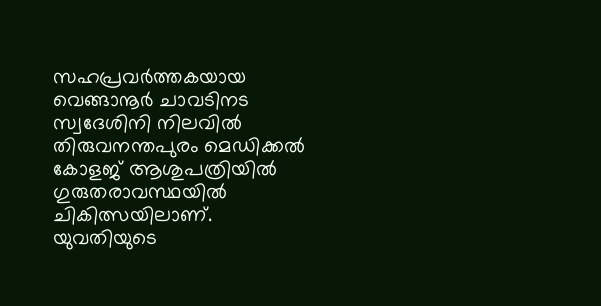സഹപ്രവര്‍ത്തകയായ വെങ്ങാനൂര്‍ ചാവടിനട സ്വദേശിനി നിലവില്‍ തിരുവനന്തപുരം മെഡിക്കല്‍ കോളജ് ആശുപത്രിയില്‍ ഗുരുതരാവസ്ഥയില്‍ ചികിത്സയിലാണ്. യുവതിയുടെ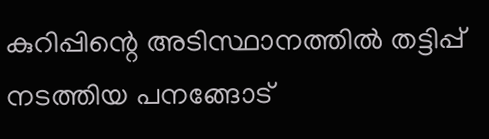കുറിപ്പിന്റെ അടിസ്ഥാനത്തില്‍ തട്ടിപ്പ് നടത്തിയ പനങ്ങോട്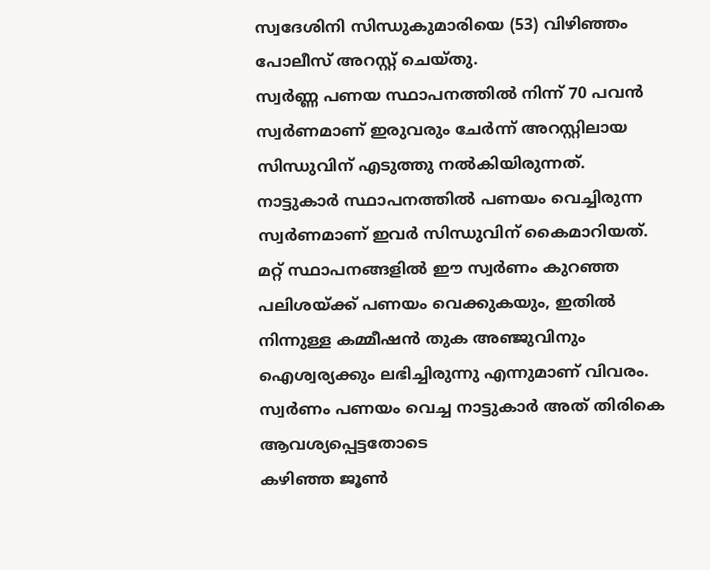സ്വദേശിനി സിന്ധുകുമാരിയെ (53) വിഴിഞ്ഞം പോലീസ് അറസ്റ്റ് ചെയ്തു.
സ്വര്‍ണ്ണ പണയ സ്ഥാപനത്തില്‍ നിന്ന് 70 പവന്‍ സ്വര്‍ണമാണ് ഇരുവരും ചേര്‍ന്ന് അറസ്റ്റിലായ സിന്ധുവിന് എടുത്തു നല്‍കിയിരുന്നത്. നാട്ടുകാര്‍ സ്ഥാപനത്തില്‍ പണയം വെച്ചിരുന്ന സ്വര്‍ണമാണ് ഇവര്‍ സിന്ധുവിന് കൈമാറിയത്. മറ്റ് സ്ഥാപനങ്ങളില്‍ ഈ സ്വര്‍ണം കുറഞ്ഞ പലിശയ്ക്ക് പണയം വെക്കുകയും, ഇതില്‍ നിന്നുള്ള കമ്മീഷന്‍ തുക അഞ്ജുവിനും ഐശ്വര്യക്കും ലഭിച്ചിരുന്നു എന്നുമാണ് വിവരം. സ്വര്‍ണം പണയം വെച്ച നാട്ടുകാര്‍ അത് തിരികെ ആവശ്യപ്പെട്ടതോടെ
കഴിഞ്ഞ ജൂണ്‍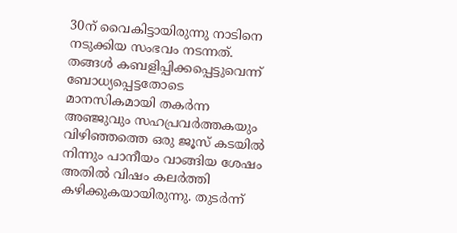30ന് വൈകിട്ടായിരുന്നു നാടിനെ നടുക്കിയ സംഭവം നടന്നത്. തങ്ങള്‍ കബളിപ്പിക്കപ്പെട്ടുവെന്ന് ബോധ്യപ്പെട്ടതോടെ മാനസികമായി തകര്‍ന്ന അഞ്ജുവും സഹപ്രവര്‍ത്തകയും വിഴിഞ്ഞത്തെ ഒരു ജൂസ് കടയില്‍ നിന്നും പാനീയം വാങ്ങിയ ശേഷം അതില്‍ വിഷം കലര്‍ത്തി കഴിക്കുകയായിരുന്നു. തുടര്‍ന്ന്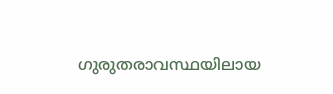ഗുരുതരാവസ്ഥയിലായ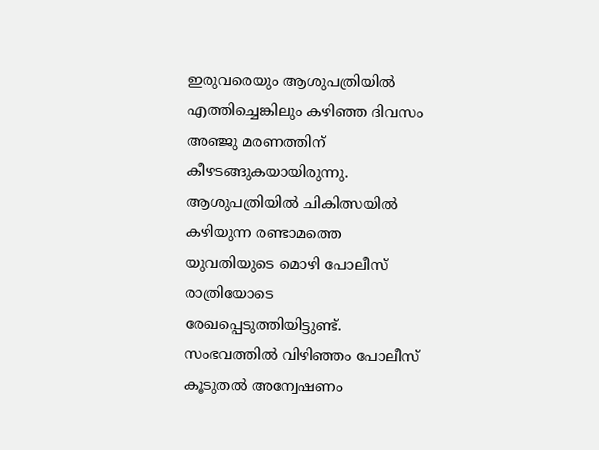ഇരുവരെയും ആശുപത്രിയില്‍ എത്തിച്ചെങ്കിലും കഴിഞ്ഞ ദിവസം അഞ്ജു മരണത്തിന് കീഴടങ്ങുകയായിരുന്നു. ആശുപത്രിയില്‍ ചികിത്സയില്‍ കഴിയുന്ന രണ്ടാമത്തെ യുവതിയുടെ മൊഴി പോലീസ് രാത്രിയോടെ രേഖപ്പെടുത്തിയിട്ടുണ്ട്. സംഭവത്തില്‍ വിഴിഞ്ഞം പോലീസ് കൂടുതല്‍ അന്വേഷണം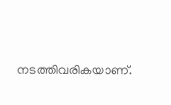നടത്തിവരികയാണ്.